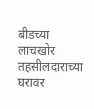बीडच्या लाचखोर तहसीलदाराच्या घरावर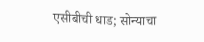एसीबीची धाड; सोन्याचा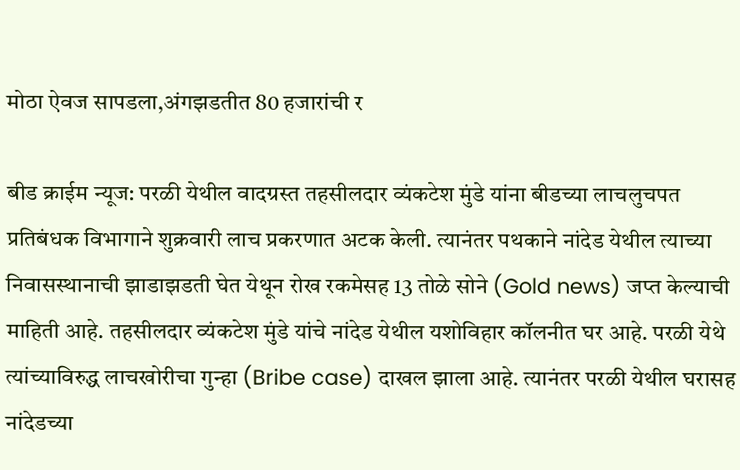मोठा ऐवज सापडला,अंगझडतीत 80 हजारांची र

बीड क्राईम न्यूज: परळी येथील वादग्रस्त तहसीलदार व्यंकटेश मुंडे यांना बीडच्या लाचलुचपत प्रतिबंधक विभागाने शुक्रवारी लाच प्रकरणात अटक केली. त्यानंतर पथकाने नांदेड येथील त्याच्या निवासस्थानाची झाडाझडती घेत येथून रोख रकमेसह 13 तोळे सोने (Gold news) जप्त केल्याची माहिती आहे. तहसीलदार व्यंकटेश मुंडे यांचे नांदेड येथील यशोविहार कॉलनीत घर आहे. परळी येथे त्यांच्याविरुद्ध लाचखोरीचा गुन्हा (Bribe case) दाखल झाला आहे. त्यानंतर परळी येथील घरासह नांदेडच्या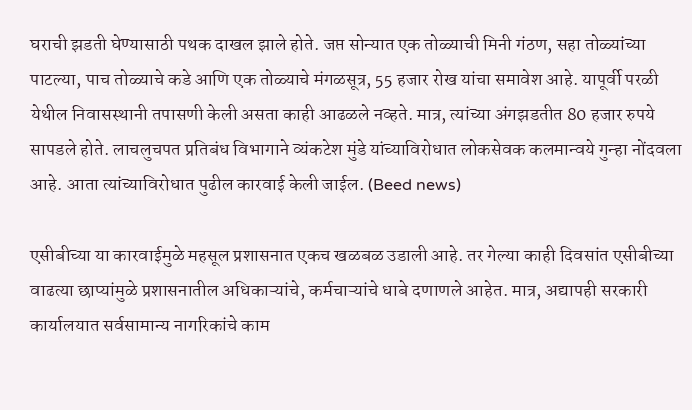घराची झडती घेण्यासाठी पथक दाखल झाले होते. जप्त सोन्यात एक तोळ्याची मिनी गंठण, सहा तोळ्यांच्या पाटल्या, पाच तोळ्याचे कडे आणि एक तोळ्याचे मंगळसूत्र, 55 हजार रोख यांचा समावेश आहे. यापूर्वी परळी येथील निवासस्थानी तपासणी केली असता काही आढळले नव्हते. मात्र, त्यांच्या अंगझडतीत 80 हजार रुपये सापडले होते. लाचलुचपत प्रतिबंध विभागाने व्यंकटेश मुंडे यांच्याविरोधात लोकसेवक कलमान्वये गुन्हा नोंदवला आहे. आता त्यांच्याविरोधात पुढील कारवाई केली जाईल. (Beed news)

एसीबीच्या या कारवाईमुळे महसूल प्रशासनात एकच खळबळ उडाली आहे. तर गेल्या काही दिवसांत एसीबीच्या वाढत्या छाप्यांमुळे प्रशासनातील अधिकाऱ्यांचे, कर्मचाऱ्यांचे धाबे दणाणले आहेत. मात्र, अद्यापही सरकारी कार्यालयात सर्वसामान्य नागरिकांचे काम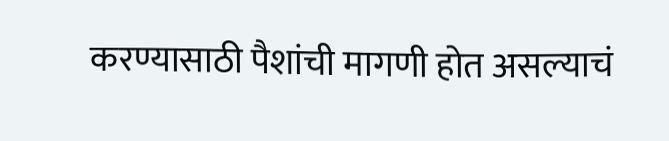करण्यासाठी पैशांची मागणी होत असल्याचं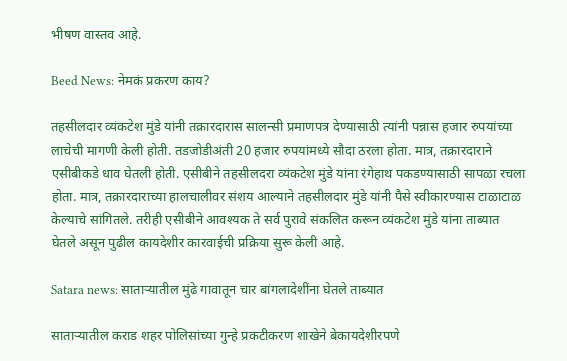भीषण वास्तव आहे.

Beed News: नेमकं प्रकरण काय?

तहसीलदार व्यंकटेश मुंडे यांनी तक्रारदारास सालन्सी प्रमाणपत्र देण्यासाठी त्यांनी पन्नास हजार रुपयांच्या लाचेची मागणी केली होती. तडजोडीअंती 20 हजार रुपयांमध्ये सौदा ठरला होता. मात्र, तक्रारदाराने एसीबीकडे धाव घेतली होती. एसीबीने तहसीलदरा व्यंकटेश मुंडे यांना रंगेहाथ पकडण्यासाठी सापळा रचला होता. मात्र, तक्रारदाराच्या हालचालीवर संशय आल्याने तहसीलदार मुंडे यांनी पैसे स्वीकारण्यास टाळाटाळ केल्याचे सांगितले. तरीही एसीबीने आवश्यक ते सर्व पुरावे संकलित करून व्यंकटेश मुंडे यांना ताब्यात घेतले असून पुढील कायदेशीर कारवाईची प्रक्रिया सुरू केली आहे.

Satara news: साताऱ्यातील मुंढे गावातून चार बांगलादेशींना घेतले ताब्यात

साताऱ्यातील कराड शहर पोलिसांच्या गुन्हे प्रकटीकरण शाखेने बेकायदेशीरपणे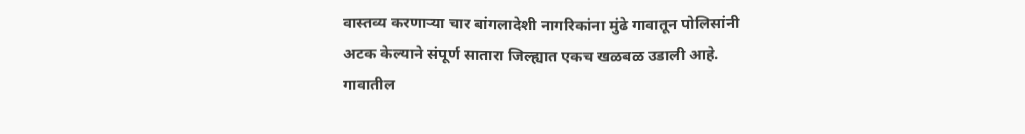वास्तव्य करणाऱ्या चार बांगलादेशी नागरिकांना मुंढे गावातून पोलिसांनी अटक केल्याने संपूर्ण सातारा जिल्ह्यात एकच खळबळ उडाली आहे.  गावातील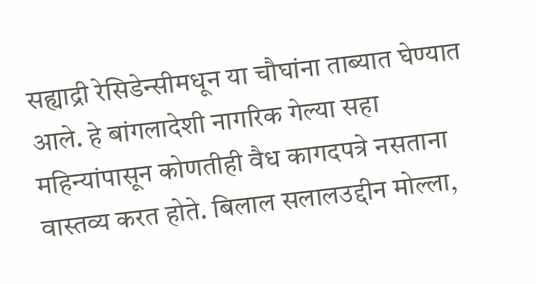सह्याद्री रेसिडेन्सीमधून या चौघांना ताब्यात घेण्यात आले. हे बांगलादेशी नागरिक गेल्या सहा महिन्यांपासून कोणतीही वैध कागदपत्रे नसताना वास्तव्य करत होते. बिलाल सलालउद्दीन मोल्ला,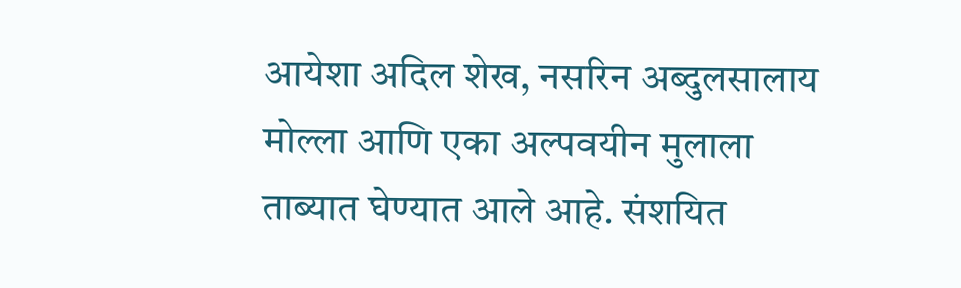आयेशा अदिल शेख, नसरिन अब्दुलसालाय मोल्ला आणि एका अल्पवयीन मुलाला ताब्यात घेण्यात आले आहे. संशयित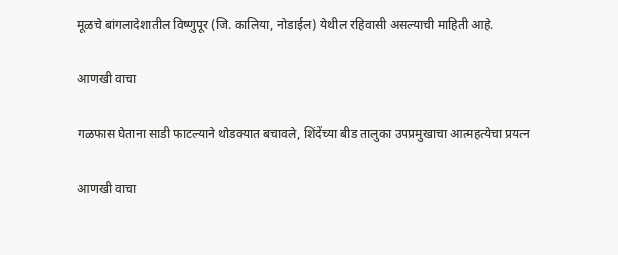मूळचे बांगलादेशातील विष्णुपूर (जि. कालिया, नोडाईल) येथील रहिवासी असल्याची माहिती आहे.

आणखी वाचा

गळफास घेताना साडी फाटल्याने थोडक्यात बचावले, शिंदेंच्या बीड तालुका उपप्रमुखाचा आत्महत्येचा प्रयत्न

आणखी वाचा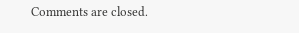Comments are closed.